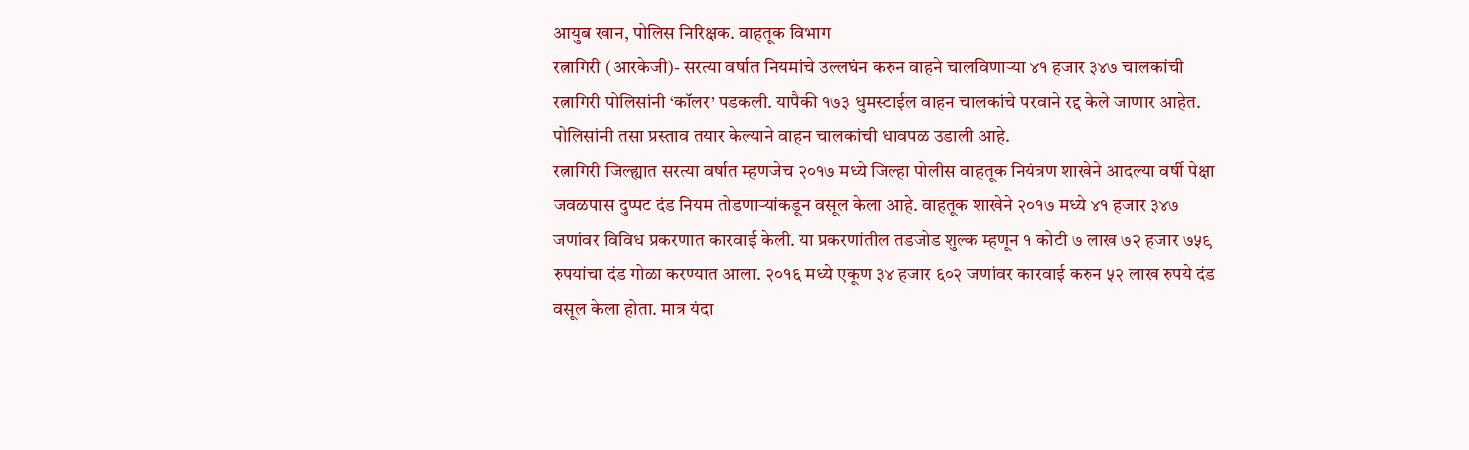आयुब खान, पोलिस निरिक्षक. वाहतूक विभाग
रत्नागिरी (आरकेजी)- सरत्या वर्षात नियमांचे उल्लघंन करुन वाहने चालविणाऱ्या ४१ हजार ३४७ चालकांची रत्नागिरी पोलिसांनी ‘कॉलर’ पडकली. यापैकी १७३ धुमस्टाईल वाहन चालकांचे परवाने रद्द केले जाणार आहेत. पोलिसांनी तसा प्रस्ताव तयार केल्याने वाहन चालकांची धावपळ उडाली आहे.
रत्नागिरी जिल्ह्यात सरत्या वर्षात म्हणजेच २०१७ मध्ये जिल्हा पोलीस वाहतूक नियंत्रण शाखेने आदल्या वर्षी पेक्षा जवळपास दुप्पट दंड नियम तोडणाऱ्यांकडून वसूल केला आहे. वाहतूक शाखेने २०१७ मध्ये ४१ हजार ३४७ जणांवर विविध प्रकरणात कारवाई केली. या प्रकरणांतील तडजोड शुल्क म्हणून १ कोटी ७ लाख ७२ हजार ७५९ रुपयांचा दंड गोळा करण्यात आला. २०१६ मध्ये एकूण ३४ हजार ६०२ जणांवर कारवाई करुन ५२ लाख रुपये दंड वसूल केला होता. मात्र यंदा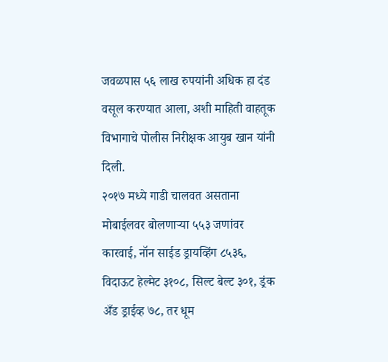जवळपास ५६ लाख रुपयांनी अधिक हा दंड वसूल करण्यात आला, अशी माहिती वाहतूक विभागाचे पोलीस निरीक्षक आयुब खान यांनी दिली.
२०१७ मध्ये गाडी चालवत असताना मोबाईलवर बोलणाऱ्या ५५३ जणांवर कारवाई, नॉन साईड ड्रायव्हिंग ८५३६, विदाऊट हेल्मेट ३१०८, सिल्ट बेल्ट ३०१, ड्रंक अँड ड्राईव्ह ७८, तर धूम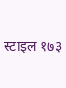स्टाइल १७३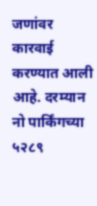जणांवर कारवाई करण्यात आली आहे. दरम्यान नो पार्किंगच्या ५२८९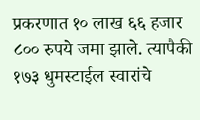प्रकरणात १० लाख ६६ हजार ८०० रुपये जमा झाले. त्यापैकी १७३ धुमस्टाईल स्वारांचे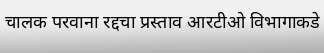चालक परवाना रद्दचा प्रस्ताव आरटीओ विभागाकडे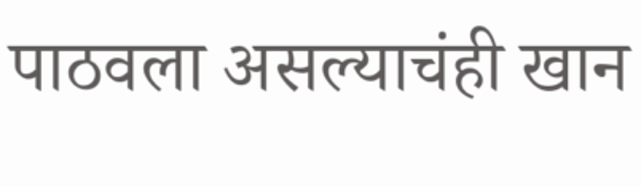पाठवला असल्याचंही खान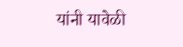यांनी यावेळी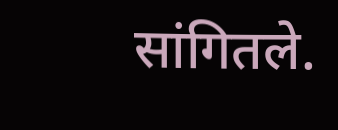सांगितले.